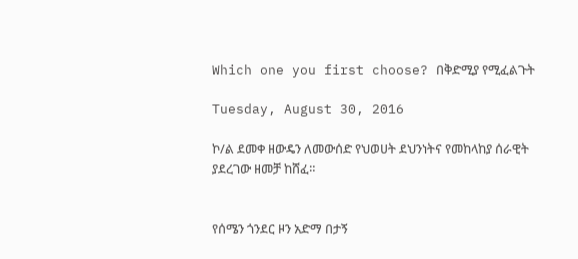Which one you first choose? በቅድሚያ የሚፈልጉት

Tuesday, August 30, 2016

ኮ/ል ደመቀ ዘውዴን ለመውሰድ የህወሀት ደህንነትና የመከላከያ ሰራዊት ያደረገው ዘመቻ ከሸፈ።


የሰሜን ጎንደር ዞን አድማ በታኝ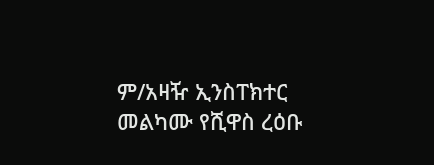ም/አዛዥ ኢንስፐክተር መልካሙ የሺዋስ ረዕቡ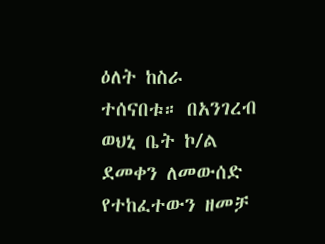ዕለት ከስራ ተሰናበቱ። በአንገረብ ወህኒ ቤት ኮ/ል ደመቀን ለመውሰድ የተከፈተውን ዘመቻ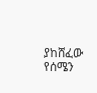ያከሸፈው የሰሜን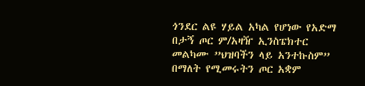ጎንደር ልዩ ሃይል አካል የሆነው የአድማ በታኝ ጦር ም/አዛዥ ኢንስፔክተር መልካሙ ”ህዝባችን ላይ አንተኩስም” በማለት የሚመሩትን ጦር አቋም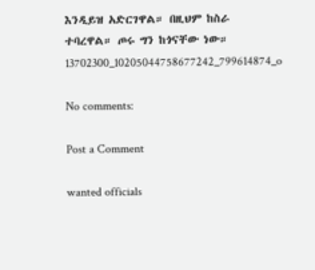እንዲይዝ አድርገዋል። በዚህም ከስራ ተባረዋል። ጦሩ ግን ከጎናቸው ነው።
13702300_10205044758677242_799614874_o

No comments:

Post a Comment

wanted officials